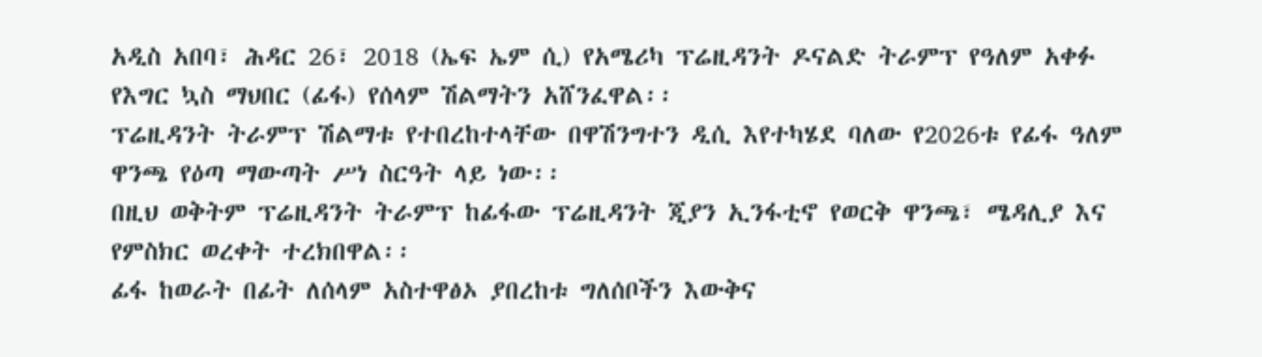አዲስ አበባ፣ ሕዳር 26፣ 2018 (ኤፍ ኤም ሲ) የአሜሪካ ፕሬዚዳንት ዶናልድ ትራምፕ የዓለም አቀፉ የእግር ኳስ ማህበር (ፊፋ) የሰላም ሽልማትን አሸንፈዋል፡፡
ፕሬዚዳንት ትራምፕ ሽልማቱ የተበረከተላቸው በዋሽንግተን ዲሲ እየተካሄደ ባለው የ2026ቱ የፊፋ ዓለም ዋንጫ የዕጣ ማውጣት ሥነ ስርዓት ላይ ነው፡፡
በዚህ ወቅትም ፕሬዚዳንት ትራምፕ ከፊፋው ፕሬዚዳንት ጂያን ኢንፋቲኖ የወርቅ ዋንጫ፣ ሜዳሊያ እና የምስክር ወረቀት ተረክበዋል፡፡
ፊፋ ከወራት በፊት ለሰላም አስተዋፅኦ ያበረከቱ ግለሰቦችን እውቅና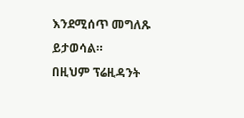እንደሚሰጥ መግለጹ ይታወሳል።
በዚህም ፕሬዚዳንት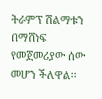ትራምፕ ሽልማቱን በማሸነፍ የመጀመሪያው ሰው መሆን ችለዋል፡፡